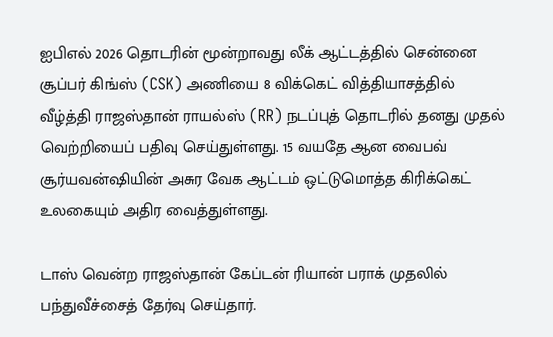ஐபிஎல் 2026 தொடரின் மூன்றாவது லீக் ஆட்டத்தில் சென்னை சூப்பர் கிங்ஸ் (CSK) அணியை 8 விக்கெட் வித்தியாசத்தில் வீழ்த்தி ராஜஸ்தான் ராயல்ஸ் (RR) நடப்புத் தொடரில் தனது முதல் வெற்றியைப் பதிவு செய்துள்ளது. 15 வயதே ஆன வைபவ் சூர்யவன்ஷியின் அசுர வேக ஆட்டம் ஒட்டுமொத்த கிரிக்கெட் உலகையும் அதிர வைத்துள்ளது.

டாஸ் வென்ற ராஜஸ்தான் கேப்டன் ரியான் பராக் முதலில் பந்துவீச்சைத் தேர்வு செய்தார்.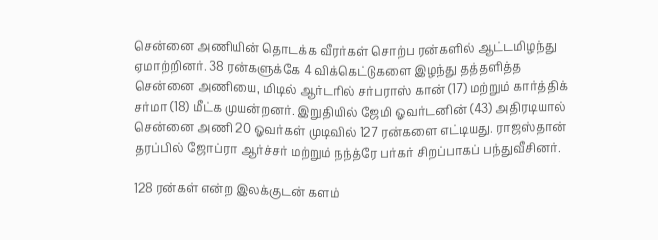சென்னை அணியின் தொடக்க வீரர்கள் சொற்ப ரன்களில் ஆட்டமிழந்து ஏமாற்றினர். 38 ரன்களுக்கே 4 விக்கெட்டுகளை இழந்து தத்தளித்த சென்னை அணியை, மிடில் ஆர்டரில் சர்பராஸ் கான் (17) மற்றும் கார்த்திக் சர்மா (18) மீட்க முயன்றனர். இறுதியில் ஜேமி ஓவர்டனின் (43) அதிரடியால் சென்னை அணி 20 ஓவர்கள் முடிவில் 127 ரன்களை எட்டியது. ராஜஸ்தான் தரப்பில் ஜோப்ரா ஆர்ச்சர் மற்றும் நந்த்ரே பர்கர் சிறப்பாகப் பந்துவீசினர்.

128 ரன்கள் என்ற இலக்குடன் களம்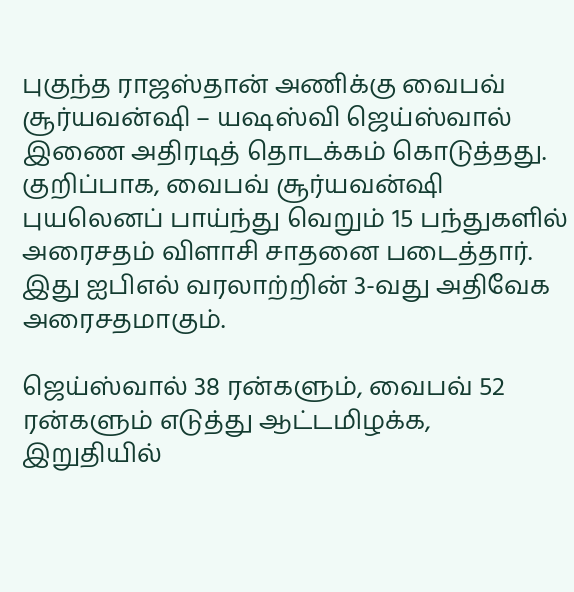புகுந்த ராஜஸ்தான் அணிக்கு வைபவ் சூர்யவன்ஷி – யஷஸ்வி ஜெய்ஸ்வால் இணை அதிரடித் தொடக்கம் கொடுத்தது. குறிப்பாக, வைபவ் சூர்யவன்ஷி புயலெனப் பாய்ந்து வெறும் 15 பந்துகளில் அரைசதம் விளாசி சாதனை படைத்தார். இது ஐபிஎல் வரலாற்றின் 3-வது அதிவேக அரைசதமாகும்.

ஜெய்ஸ்வால் 38 ரன்களும், வைபவ் 52 ரன்களும் எடுத்து ஆட்டமிழக்க, இறுதியில்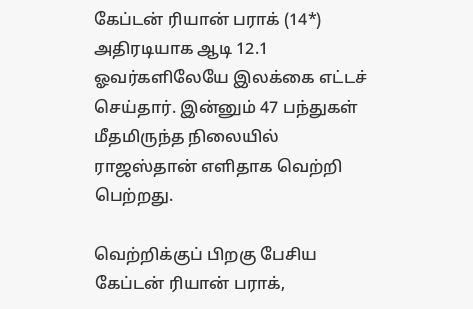கேப்டன் ரியான் பராக் (14*) அதிரடியாக ஆடி 12.1 ஓவர்களிலேயே இலக்கை எட்டச் செய்தார். இன்னும் 47 பந்துகள் மீதமிருந்த நிலையில் ராஜஸ்தான் எளிதாக வெற்றி பெற்றது.

வெற்றிக்குப் பிறகு பேசிய கேப்டன் ரியான் பராக்,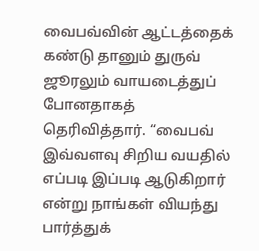வைபவ்வின் ஆட்டத்தைக் கண்டு தானும் துருவ் ஜூரலும் வாயடைத்துப் போனதாகத் தெரிவித்தார். “வைபவ் இவ்வளவு சிறிய வயதில் எப்படி இப்படி ஆடுகிறார் என்று நாங்கள் வியந்து பார்த்துக்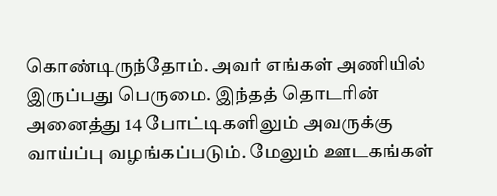கொண்டிருந்தோம். அவர் எங்கள் அணியில் இருப்பது பெருமை. இந்தத் தொடரின் அனைத்து 14 போட்டிகளிலும் அவருக்கு வாய்ப்பு வழங்கப்படும். மேலும் ஊடகங்கள்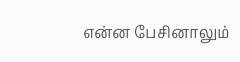என்ன பேசினாலும்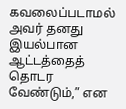கவலைப்படாமல் அவர் தனது இயல்பான ஆட்டத்தைத் தொடர வேண்டும்,” என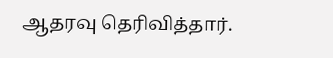ஆதரவு தெரிவித்தார்.